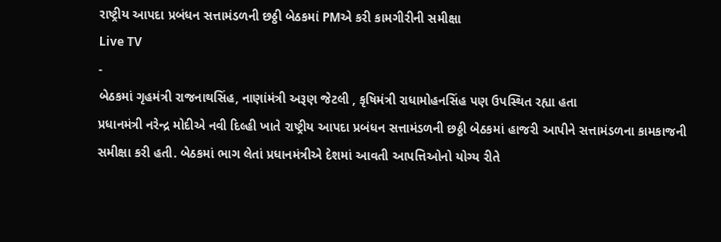રાષ્ટ્રીય આપદા પ્રબંધન સત્તામંડળની છઠ્ઠી બેઠકમાં PMએ કરી કામગીરીની સમીક્ષા
Live TV
-
બેઠકમાં ગૃહમંત્રી રાજનાથસિંહ, નાણાંમંત્રી અરૂણ જેટલી , કૃષિમંત્રી રાધામોહનસિંહ પણ ઉપસ્થિત રહ્યા હતા
પ્રધાનમંત્રી નરેન્દ્ર મોદીએ નવી દિલ્હી ખાતે રાષ્ટ્રીય આપદા પ્રબંધન સત્તામંડળની છઠ્ઠી બેઠકમાં હાજરી આપીને સત્તામંડળના કામકાજની સમીક્ષા કરી હતી. બેઠકમાં ભાગ લેતાં પ્રધાનમંત્રીએ દેશમાં આવતી આપત્તિઓનો યોગ્ય રીતે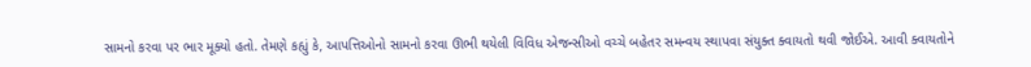સામનો કરવા પર ભાર મૂક્યો હતો. તેમણે કહ્યું કે, આપત્તિઓનો સામનો કરવા ઊભી થયેલી વિવિધ એજન્સીઓ વચ્ચે બહેતર સમન્વય સ્થાપવા સંયુક્ત ક્વાયતો થવી જોઈએ. આવી ક્વાયતોને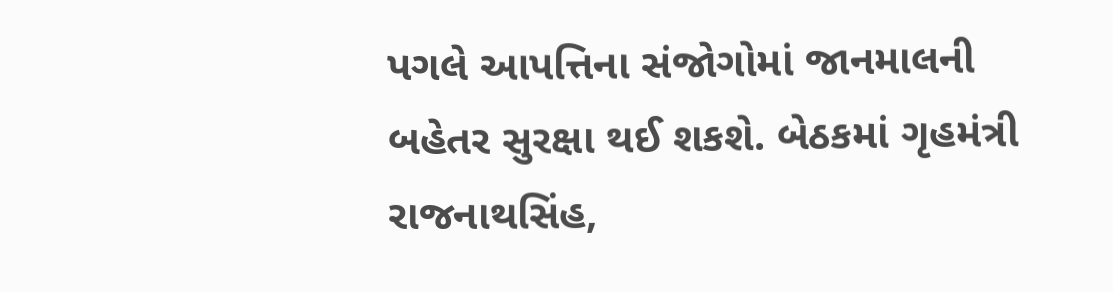પગલે આપત્તિના સંજોગોમાં જાનમાલની બહેતર સુરક્ષા થઈ શકશે. બેઠકમાં ગૃહમંત્રી રાજનાથસિંહ,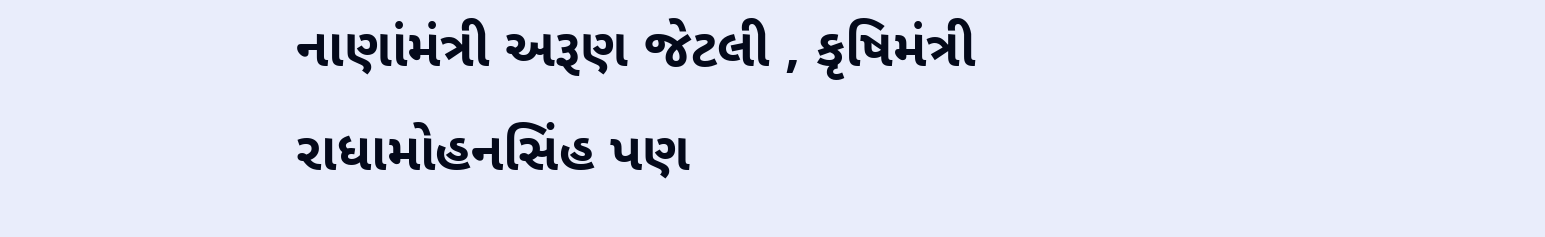નાણાંમંત્રી અરૂણ જેટલી , કૃષિમંત્રી રાધામોહનસિંહ પણ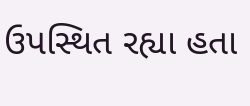ઉપસ્થિત રહ્યા હતા